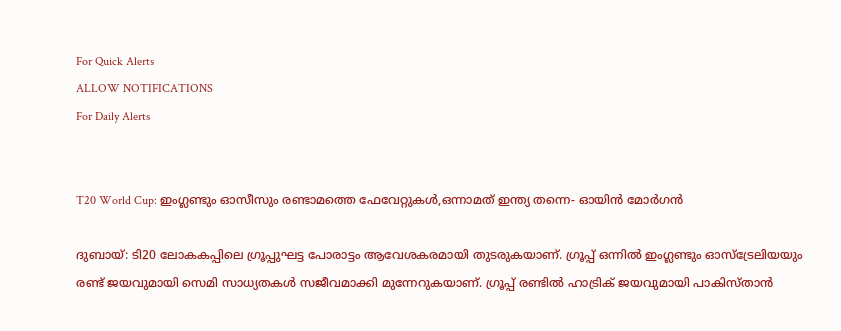For Quick Alerts
ALLOW NOTIFICATIONS
For Daily Alerts


T20 World Cup: ഇംഗ്ലണ്ടും ഓസീസും രണ്ടാമത്തെ ഫേവേറ്റുകള്‍,ഒന്നാമത് ഇന്ത്യ തന്നെ- ഓയിന്‍ മോര്‍ഗന്‍

ദുബായ്: ടി20 ലോകകപ്പിലെ ഗ്രൂപ്പുഘട്ട പോരാട്ടം ആവേശകരമായി തുടരുകയാണ്. ഗ്രൂപ്പ് ഒന്നില്‍ ഇംഗ്ലണ്ടും ഓസ്‌ട്രേലിയയും രണ്ട് ജയവുമായി സെമി സാധ്യതകള്‍ സജീവമാക്കി മുന്നേറുകയാണ്. ഗ്രൂപ്പ് രണ്ടില്‍ ഹാട്രിക് ജയവുമായി പാകിസ്താന്‍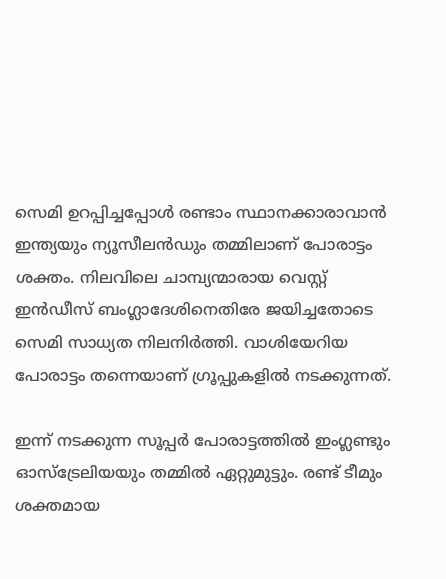സെമി ഉറപ്പിച്ചപ്പോള്‍ രണ്ടാം സ്ഥാനക്കാരാവാന്‍ ഇന്ത്യയും ന്യൂസീലന്‍ഡും തമ്മിലാണ് പോരാട്ടം ശക്തം. നിലവിലെ ചാമ്പ്യന്മാരായ വെസ്റ്റ് ഇന്‍ഡീസ് ബംഗ്ലാദേശിനെതിരേ ജയിച്ചതോടെ സെമി സാധ്യത നിലനിര്‍ത്തി. വാശിയേറിയ പോരാട്ടം തന്നെയാണ് ഗ്രൂപ്പുകളില്‍ നടക്കുന്നത്.

ഇന്ന് നടക്കുന്ന സൂപ്പര്‍ പോരാട്ടത്തില്‍ ഇംഗ്ലണ്ടും ഓസ്‌ട്രേലിയയും തമ്മില്‍ ഏറ്റുമുട്ടും. രണ്ട് ടീമും ശക്തമായ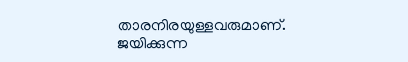താരനിരയുള്ളവരുമാണ്. ജയിക്കുന്ന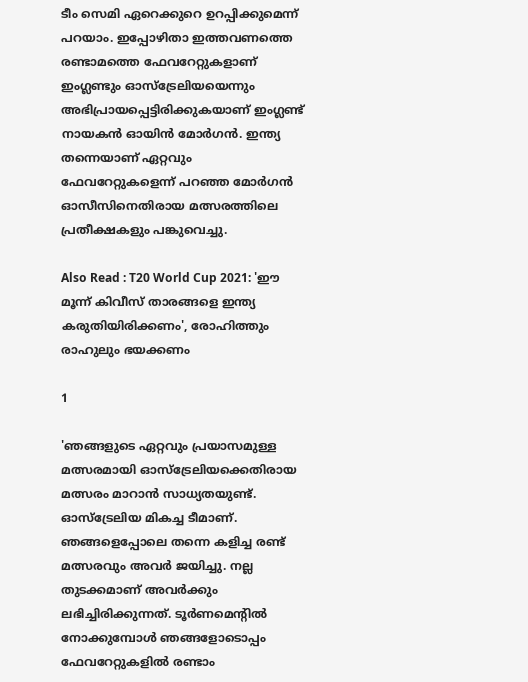ടീം സെമി ഏറെക്കുറെ ഉറപ്പിക്കുമെന്ന് പറയാം. ഇപ്പോഴിതാ ഇത്തവണത്തെ രണ്ടാമത്തെ ഫേവറേറ്റുകളാണ് ഇംഗ്ലണ്ടും ഓസ്‌ട്രേലിയയെന്നും അഭിപ്രായപ്പെട്ടിരിക്കുകയാണ് ഇംഗ്ലണ്ട് നായകന്‍ ഓയിന്‍ മോര്‍ഗന്‍. ഇന്ത്യ തന്നെയാണ് ഏറ്റവും ഫേവറേറ്റുകളെന്ന് പറഞ്ഞ മോര്‍ഗന്‍ ഓസീസിനെതിരായ മത്സരത്തിലെ പ്രതീക്ഷകളും പങ്കുവെച്ചു.

Also Read : T20 World Cup 2021: 'ഈ മൂന്ന് കിവീസ് താരങ്ങളെ ഇന്ത്യ കരുതിയിരിക്കണം', രോഹിത്തും രാഹുലും ഭയക്കണം

1

'ഞങ്ങളുടെ ഏറ്റവും പ്രയാസമുള്ള മത്സരമായി ഓസ്‌ട്രേലിയക്കെതിരായ മത്സരം മാറാന്‍ സാധ്യതയുണ്ട്. ഓസ്‌ട്രേലിയ മികച്ച ടീമാണ്. ഞങ്ങളെപ്പോലെ തന്നെ കളിച്ച രണ്ട് മത്സരവും അവര്‍ ജയിച്ചു. നല്ല തുടക്കമാണ് അവര്‍ക്കും ലഭിച്ചിരിക്കുന്നത്. ടൂര്‍ണമെന്റില്‍ നോക്കുമ്പോള്‍ ഞങ്ങളോടൊപ്പം ഫേവറേറ്റുകളില്‍ രണ്ടാം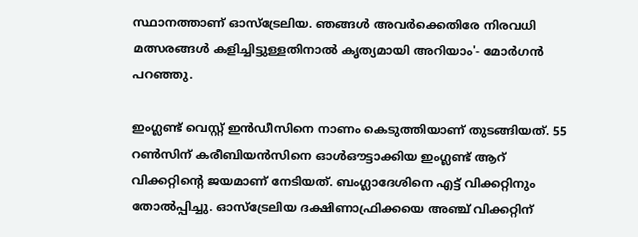സ്ഥാനത്താണ് ഓസ്‌ട്രേലിയ. ഞങ്ങള്‍ അവര്‍ക്കെതിരേ നിരവധി മത്സരങ്ങള്‍ കളിച്ചിട്ടുള്ളതിനാല്‍ കൃത്യമായി അറിയാം'- മോര്‍ഗന്‍ പറഞ്ഞു.

ഇംഗ്ലണ്ട് വെസ്റ്റ് ഇന്‍ഡീസിനെ നാണം കെടുത്തിയാണ് തുടങ്ങിയത്. 55 റണ്‍സിന് കരീബിയന്‍സിനെ ഓള്‍ഔട്ടാക്കിയ ഇംഗ്ലണ്ട് ആറ് വിക്കറ്റിന്റെ ജയമാണ് നേടിയത്. ബംഗ്ലാദേശിനെ എട്ട് വിക്കറ്റിനും തോല്‍പ്പിച്ചു. ഓസ്‌ട്രേലിയ ദക്ഷിണാഫ്രിക്കയെ അഞ്ച് വിക്കറ്റിന്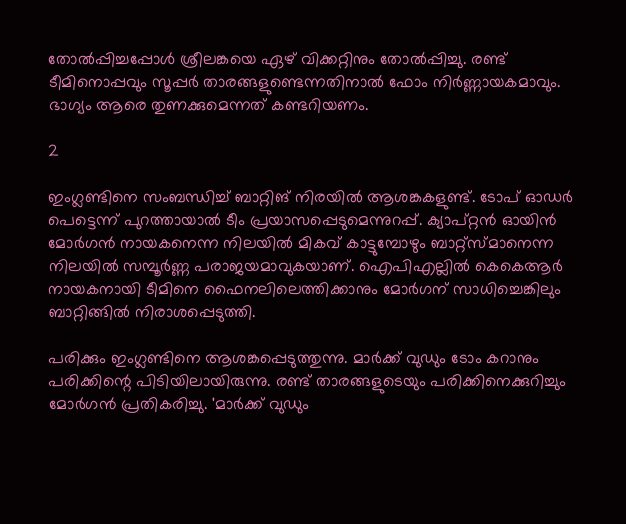തോല്‍പ്പിച്ചപ്പോള്‍ ശ്രീലങ്കയെ ഏഴ് വിക്കറ്റിനും തോല്‍പ്പിച്ചു. രണ്ട് ടീമിനൊപ്പവും സൂപ്പര്‍ താരങ്ങളുണ്ടെന്നതിനാല്‍ ഫോം നിര്‍ണ്ണായകമാവും. ഭാഗ്യം ആരെ തുണക്കുമെന്നത് കണ്ടറിയണം.

2

ഇംഗ്ലണ്ടിനെ സംബന്ധിച്ച് ബാറ്റിങ് നിരയില്‍ ആശങ്കകളുണ്ട്. ടോപ് ഓഡര്‍ പെട്ടെന്ന് പുറത്തായാല്‍ ടീം പ്രയാസപ്പെടുമെന്നുറപ്പ്. ക്യാപ്റ്റന്‍ ഓയിന്‍ മോര്‍ഗന്‍ നായകനെന്ന നിലയില്‍ മികവ് കാട്ടുമ്പോഴും ബാറ്റ്‌സ്മാനെന്ന നിലയില്‍ സമ്പൂര്‍ണ്ണ പരാജയമാവുകയാണ്. ഐപിഎല്ലില്‍ കെകെആര്‍ നായകനായി ടീമിനെ ഫൈനലിലെത്തിക്കാനും മോര്‍ഗന് സാധിച്ചെങ്കിലും ബാറ്റിങ്ങില്‍ നിരാശപ്പെടുത്തി.

പരിക്കും ഇംഗ്ലണ്ടിനെ ആശങ്കപ്പെടുത്തുന്നു. മാര്‍ക്ക് വുഡും ടോം കറാനും പരിക്കിന്റെ പിടിയിലായിരുന്നു. രണ്ട് താരങ്ങളുടെയും പരിക്കിനെക്കുറിച്ചും മോര്‍ഗന്‍ പ്രതികരിച്ചു. 'മാര്‍ക്ക് വുഡും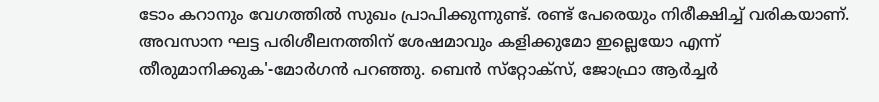ടോം കറാനും വേഗത്തില്‍ സുഖം പ്രാപിക്കുന്നുണ്ട്. രണ്ട് പേരെയും നിരീക്ഷിച്ച് വരികയാണ്. അവസാന ഘട്ട പരിശീലനത്തിന് ശേഷമാവും കളിക്കുമോ ഇല്ലെയോ എന്ന് തീരുമാനിക്കുക'-മോര്‍ഗന്‍ പറഞ്ഞു. ബെന്‍ സ്‌റ്റോക്‌സ്, ജോഫ്രാ ആര്‍ച്ചര്‍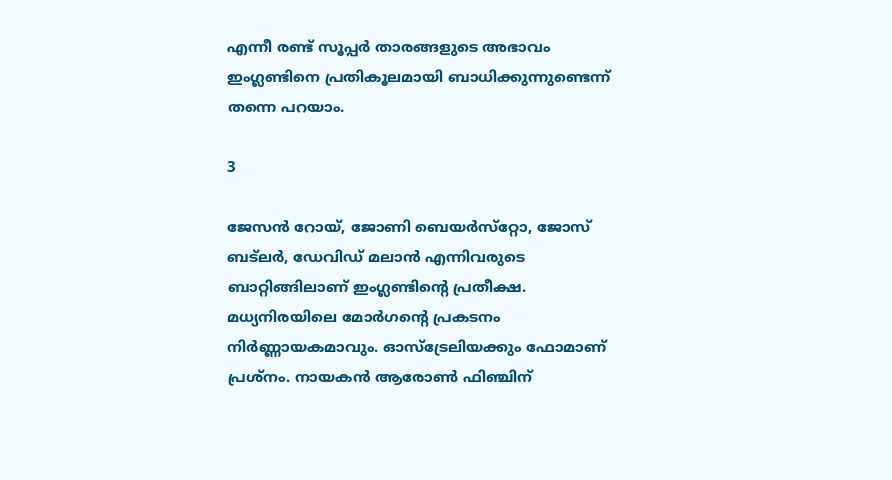എന്നീ രണ്ട് സൂപ്പര്‍ താരങ്ങളുടെ അഭാവം ഇംഗ്ലണ്ടിനെ പ്രതികൂലമായി ബാധിക്കുന്നുണ്ടെന്ന് തന്നെ പറയാം.

3

ജേസന്‍ റോയ്, ജോണി ബെയര്‍സ്‌റ്റോ, ജോസ് ബട്‌ലര്‍, ഡേവിഡ് മലാന്‍ എന്നിവരുടെ ബാറ്റിങ്ങിലാണ് ഇംഗ്ലണ്ടിന്റെ പ്രതീക്ഷ. മധ്യനിരയിലെ മോര്‍ഗന്റെ പ്രകടനം നിര്‍ണ്ണായകമാവും. ഓസ്‌ട്രേലിയക്കും ഫോമാണ് പ്രശ്‌നം. നായകന്‍ ആരോണ്‍ ഫിഞ്ചിന്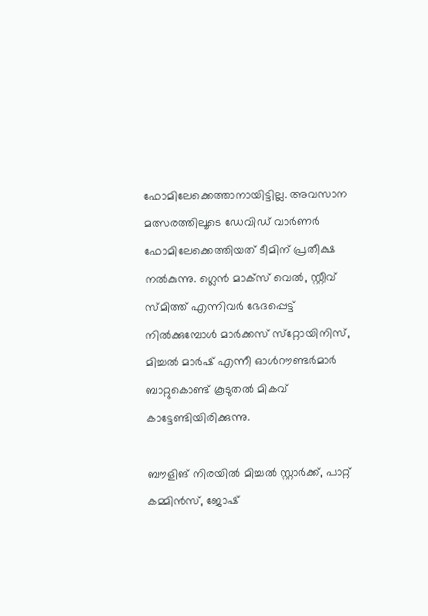ഫോമിലേക്കെത്താനായിട്ടില്ല. അവസാന മത്സരത്തിലൂടെ ഡേവിഡ് വാര്‍ണര്‍ ഫോമിലേക്കെത്തിയത് ടീമിന് പ്രതീക്ഷ നല്‍കുന്നു. ഗ്ലെന്‍ മാക്‌സ് വെല്‍, സ്റ്റീവ് സ്മിത്ത് എന്നിവര്‍ ഭേദപ്പെട്ട് നില്‍ക്കുമ്പോള്‍ മാര്‍ക്കസ് സ്‌റ്റോയിനിസ്, മിച്ചല്‍ മാര്‍ഷ് എന്നീ ഓള്‍റൗണ്ടര്‍മാര്‍ ബാറ്റുകൊണ്ട് കൂടുതല്‍ മികവ് കാട്ടേണ്ടിയിരിക്കുന്നു.

ബൗളിങ് നിരയില്‍ മിച്ചല്‍ സ്റ്റാര്‍ക്ക്, പാറ്റ് കമ്മിന്‍സ്, ജോഷ്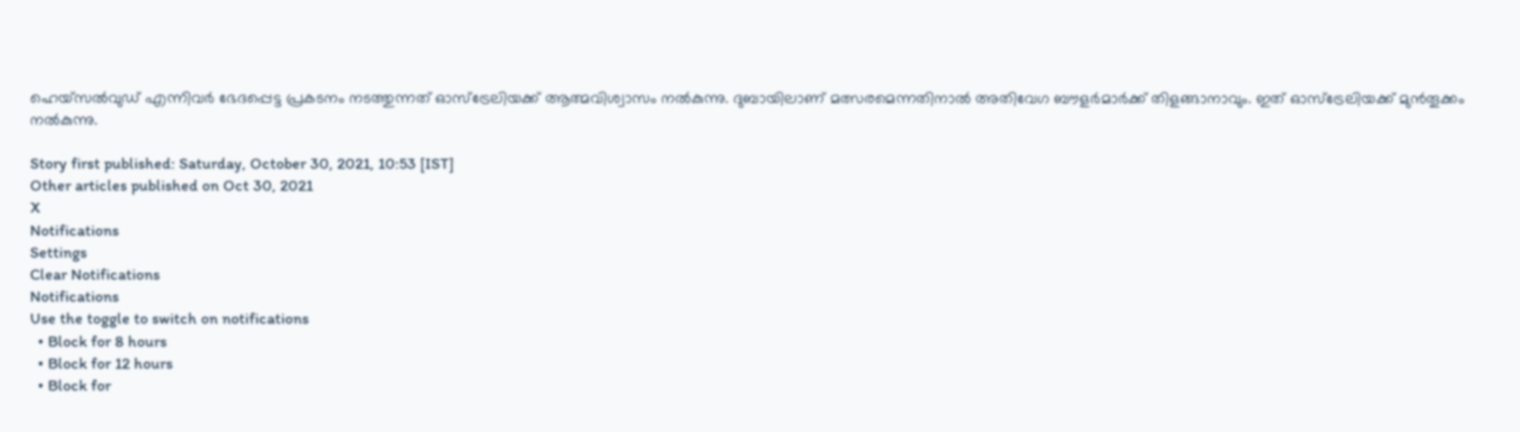ഹെയ്‌സല്‍വുഡ് എന്നിവര്‍ ഭേദപ്പെട്ട പ്രകടനം നടത്തുന്നത് ഓസ്‌ട്രേലിയക്ക് ആത്മവിശ്വാസം നല്‍കുന്നു. ദുബായിലാണ് മത്സരമെന്നതിനാല്‍ അതിവേഗ ബൗളര്‍മാര്‍ക്ക് തിളങ്ങാനാവും. ഇത് ഓസ്‌ട്രേലിയക്ക് മുന്‍തൂക്കം നല്‍കുന്നു.

Story first published: Saturday, October 30, 2021, 10:53 [IST]
Other articles published on Oct 30, 2021
X
Notifications
Settings
Clear Notifications
Notifications
Use the toggle to switch on notifications
  • Block for 8 hours
  • Block for 12 hours
  • Block for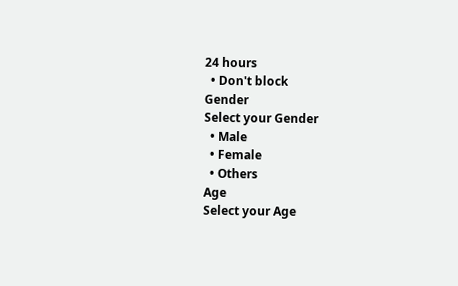24 hours
  • Don't block
Gender
Select your Gender
  • Male
  • Female
  • Others
Age
Select your Age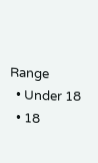Range
  • Under 18
  • 18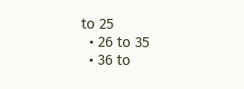to 25
  • 26 to 35
  • 36 to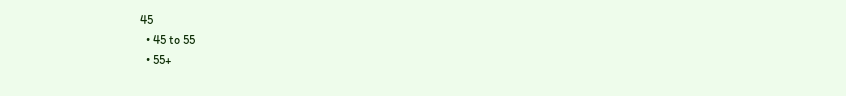45
  • 45 to 55
  • 55+